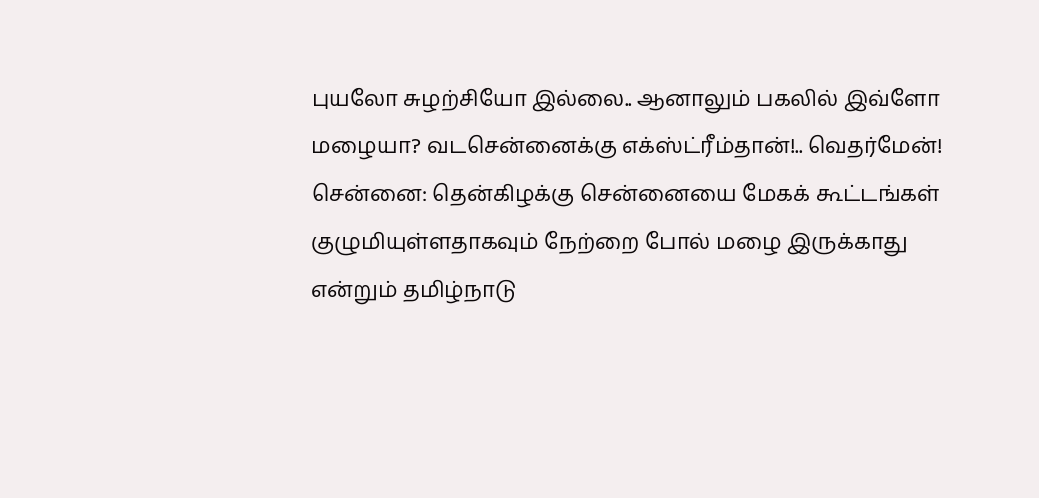புயலோ சுழற்சியோ இல்லை.. ஆனாலும் பகலில் இவ்ளோ மழையா? வடசென்னைக்கு எக்ஸ்ட்ரீம்தான்!.. வெதர்மேன்!
சென்னை: தென்கிழக்கு சென்னையை மேகக் கூட்டங்கள் குழுமியுள்ளதாகவும் நேற்றை போல் மழை இருக்காது என்றும் தமிழ்நாடு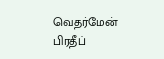வெதர்மேன் பிரதீப்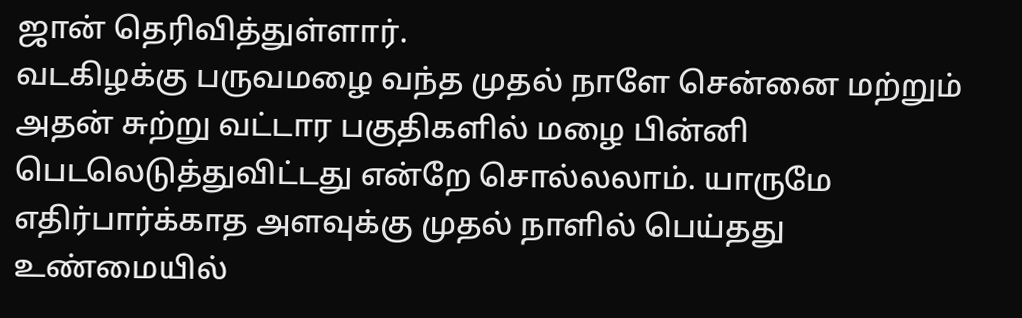ஜான் தெரிவித்துள்ளார்.
வடகிழக்கு பருவமழை வந்த முதல் நாளே சென்னை மற்றும் அதன் சுற்று வட்டார பகுதிகளில் மழை பின்னி பெடலெடுத்துவிட்டது என்றே சொல்லலாம். யாருமே எதிர்பார்க்காத அளவுக்கு முதல் நாளில் பெய்தது உண்மையில்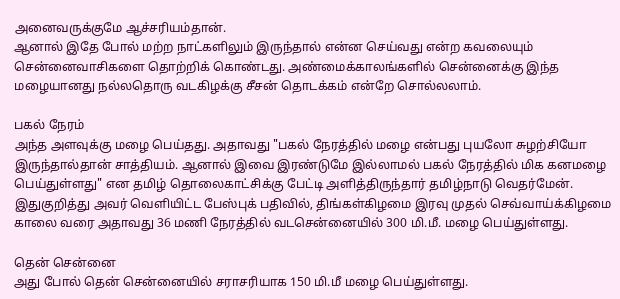அனைவருக்குமே ஆச்சரியம்தான்.
ஆனால் இதே போல் மற்ற நாட்களிலும் இருந்தால் என்ன செய்வது என்ற கவலையும் சென்னைவாசிகளை தொற்றிக் கொண்டது. அண்மைக்காலங்களில் சென்னைக்கு இந்த மழையானது நல்லதொரு வடகிழக்கு சீசன் தொடக்கம் என்றே சொல்லலாம்.

பகல் நேரம்
அந்த அளவுக்கு மழை பெய்தது. அதாவது "பகல் நேரத்தில் மழை என்பது புயலோ சுழற்சியோ இருந்தால்தான் சாத்தியம். ஆனால் இவை இரண்டுமே இல்லாமல் பகல் நேரத்தில் மிக கனமழை பெய்துள்ளது" என தமிழ் தொலைகாட்சிக்கு பேட்டி அளித்திருந்தார் தமிழ்நாடு வெதர்மேன். இதுகுறித்து அவர் வெளியிட்ட பேஸ்புக் பதிவில், திங்கள்கிழமை இரவு முதல் செவ்வாய்க்கிழமை காலை வரை அதாவது 36 மணி நேரத்தில் வடசென்னையில் 300 மி.மீ. மழை பெய்துள்ளது.

தென் சென்னை
அது போல் தென் சென்னையில் சராசரியாக 150 மி.மீ மழை பெய்துள்ளது.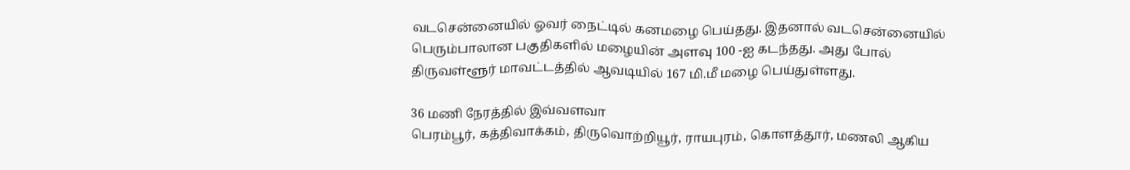வடசென்னையில் ஓவர் நைட்டில் கனமழை பெய்தது. இதனால் வடசென்னையில் பெரும்பாலான பகுதிகளில் மழையின் அளவு 100 -ஐ கடந்தது. அது போல் திருவள்ளூர் மாவட்டத்தில் ஆவடியில் 167 மி.மீ மழை பெய்துள்ளது.

36 மணி நேரத்தில் இவ்வளவா
பெரம்பூர், கத்திவாக்கம், திருவொற்றியூர், ராயபுரம், கொளத்தூர், மணலி ஆகிய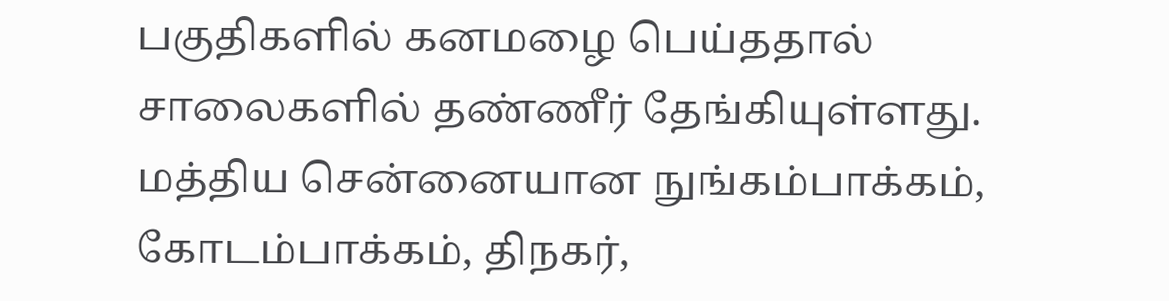பகுதிகளில் கனமழை பெய்ததால் சாலைகளில் தண்ணீர் தேங்கியுள்ளது. மத்திய சென்னையான நுங்கம்பாக்கம், கோடம்பாக்கம், திநகர்,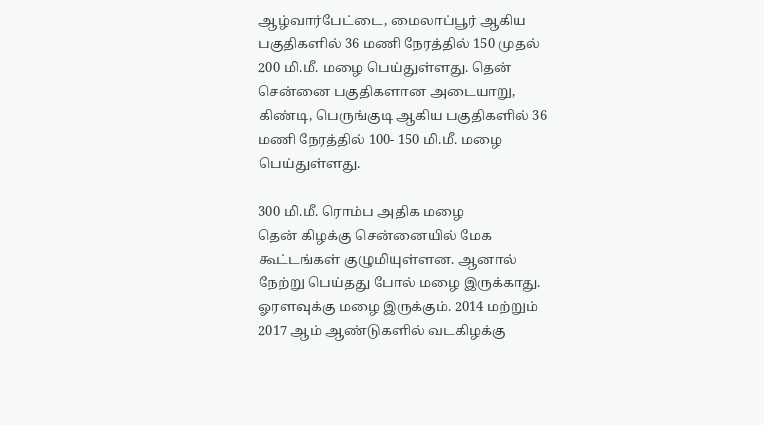ஆழ்வார்பேட்டை, மைலாப்பூர் ஆகிய பகுதிகளில் 36 மணி நேரத்தில் 150 முதல் 200 மி.மீ. மழை பெய்துள்ளது. தென் சென்னை பகுதிகளான அடையாறு, கிண்டி, பெருங்குடி ஆகிய பகுதிகளில் 36 மணி நேரத்தில் 100- 150 மி.மீ. மழை பெய்துள்ளது.

300 மி.மீ. ரொம்ப அதிக மழை
தென் கிழக்கு சென்னையில் மேக கூட்டங்கள் குழுமியுள்ளன. ஆனால் நேற்று பெய்தது போல் மழை இருக்காது. ஓரளவுக்கு மழை இருக்கும். 2014 மற்றும் 2017 ஆம் ஆண்டுகளில் வடகிழக்கு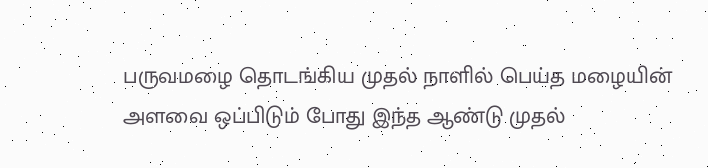பருவமழை தொடங்கிய முதல் நாளில் பெய்த மழையின் அளவை ஒப்பிடும் போது இந்த ஆண்டு முதல்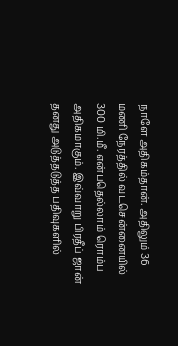நாளே அதிகம்தான். அதிலும் 36 மணி நேரத்தில் வடசென்னையில் 300 மி.மீ. என்பதெல்லாம் ரொம்ப அதிகமாகும். இவ்வாறு பிரதீப் ஜான் தனது அடுத்தடுத்த பதிவுகளில்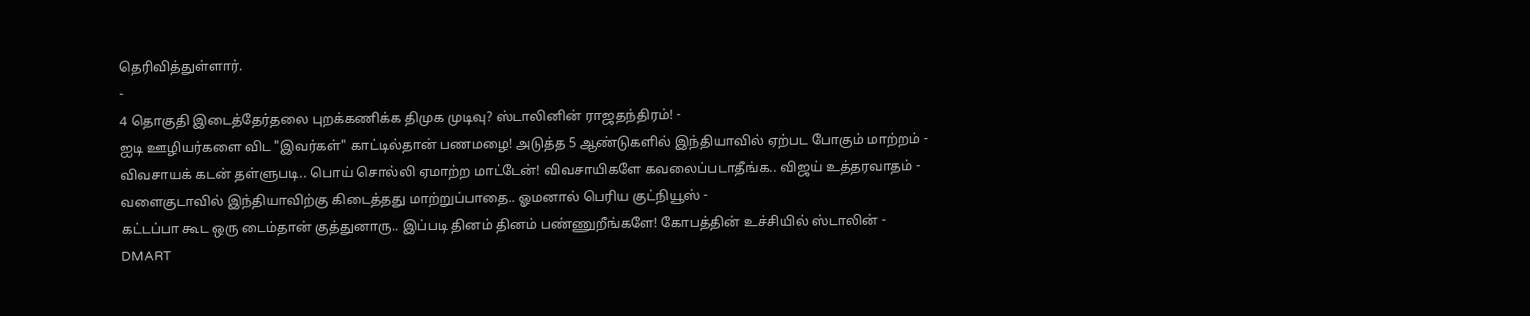தெரிவித்துள்ளார்.
-
4 தொகுதி இடைத்தேர்தலை புறக்கணிக்க திமுக முடிவு? ஸ்டாலினின் ராஜதந்திரம்! -
ஐடி ஊழியர்களை விட "இவர்கள்" காட்டில்தான் பணமழை! அடுத்த 5 ஆண்டுகளில் இந்தியாவில் ஏற்பட போகும் மாற்றம் -
விவசாயக் கடன் தள்ளுபடி.. பொய் சொல்லி ஏமாற்ற மாட்டேன்! விவசாயிகளே கவலைப்படாதீங்க.. விஜய் உத்தரவாதம் -
வளைகுடாவில் இந்தியாவிற்கு கிடைத்தது மாற்றுப்பாதை.. ஓமனால் பெரிய குட்நியூஸ் -
கட்டப்பா கூட ஒரு டைம்தான் குத்துனாரு.. இப்படி தினம் தினம் பண்ணுறீங்களே! கோபத்தின் உச்சியில் ஸ்டாலின் -
DMART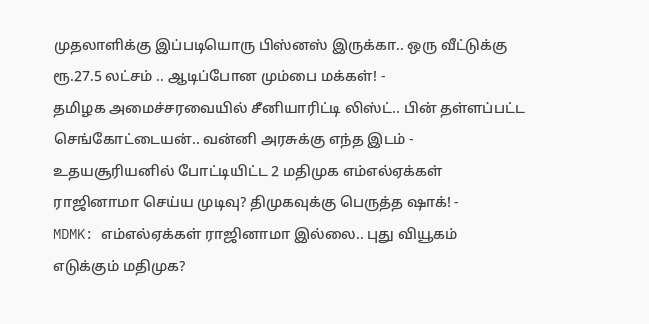முதலாளிக்கு இப்படியொரு பிஸ்னஸ் இருக்கா.. ஒரு வீட்டுக்கு ரூ.27.5 லட்சம் .. ஆடிப்போன மும்பை மக்கள்! -
தமிழக அமைச்சரவையில் சீனியாரிட்டி லிஸ்ட்.. பின் தள்ளப்பட்ட செங்கோட்டையன்.. வன்னி அரசுக்கு எந்த இடம் -
உதயசூரியனில் போட்டியிட்ட 2 மதிமுக எம்எல்ஏக்கள் ராஜினாமா செய்ய முடிவு? திமுகவுக்கு பெருத்த ஷாக்! -
MDMK: எம்எல்ஏக்கள் ராஜினாமா இல்லை.. புது வியூகம் எடுக்கும் மதிமுக?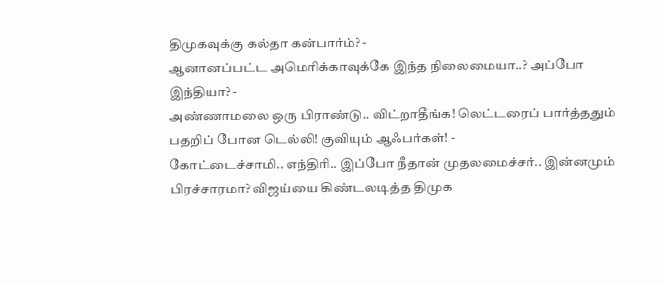திமுகவுக்கு கல்தா கன்பார்ம்? -
ஆனானப்பட்ட அமெரிக்காவுக்கே இந்த நிலைமையா..? அப்போ இந்தியா? -
அண்ணாமலை ஒரு பிராண்டு.. விட்றாதீங்க! லெட்டரைப் பார்த்ததும் பதறிப் போன டெல்லி! குவியும் ஆஃபர்கள்! -
கோட்டைச்சாமி.. எந்திரி.. இப்போ நீதான் முதலமைச்சர்.. இன்னமும் பிரச்சாரமா? விஜய்யை கிண்டலடித்த திமுக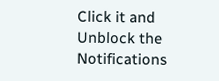Click it and Unblock the Notifications